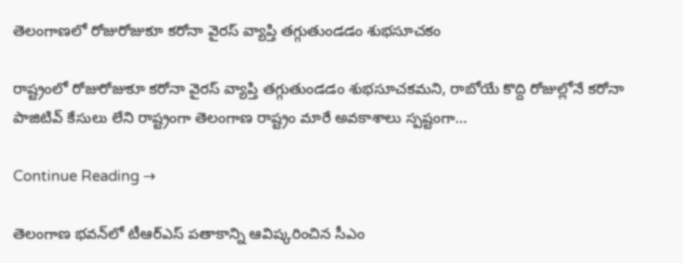తెలంగాణలో రోజురోజుకూ కరోనా వైరస్ వ్యాప్తి తగ్గుతుండడం శుభసూచకం

రాష్ట్రంలో రోజురోజుకూ కరోనా వైరస్ వ్యాప్తి తగ్గుతుండడం శుభసూచకమని, రాబోయే కొద్ది రోజుల్లోనే కరోనా పాజిటివ్ కేసులు లేని రాష్ట్రంగా తెలంగాణ రాష్ట్రం మారే అవకాశాలు స్పష్టంగా…

Continue Reading →

తెలంగాణ భవన్‌లో టీఆర్‌ఎస్‌ పతాకాన్ని ఆవిష్కరించిన సీఎం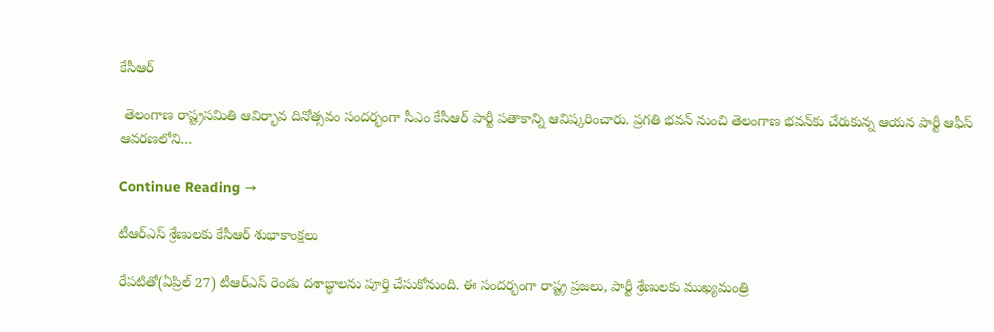కేసీఆర్‌

 తెలంగాణ రాష్ట్రసమితి ఆవిర్భావ దినోత్సవం సందర్భంగా సీఎం కేసీఆర్‌ పార్టీ పతాకాన్ని ఆవిష్కరించారు. ప్రగతి భవన్‌ నుంచి తెలంగాణ భవన్‌కు చేరుకున్న ఆయన పార్టీ ఆఫీస్‌ ఆవరణలోని…

Continue Reading →

టీఆర్ఎస్‌ శ్రేణులకు కేసీఆర్‌ శుభాకాంక్షలు

రేపటితో(ఏప్రిల్‌ 27) టీఆర్ఎస్‌ రెండు దశాబ్ధాలను పూర్తి చేసుకోనుంది. ఈ సందర్భంగా రాష్ట్ర ప్రజలు, పార్టీ శ్రేణులకు ముఖ్యమంత్రి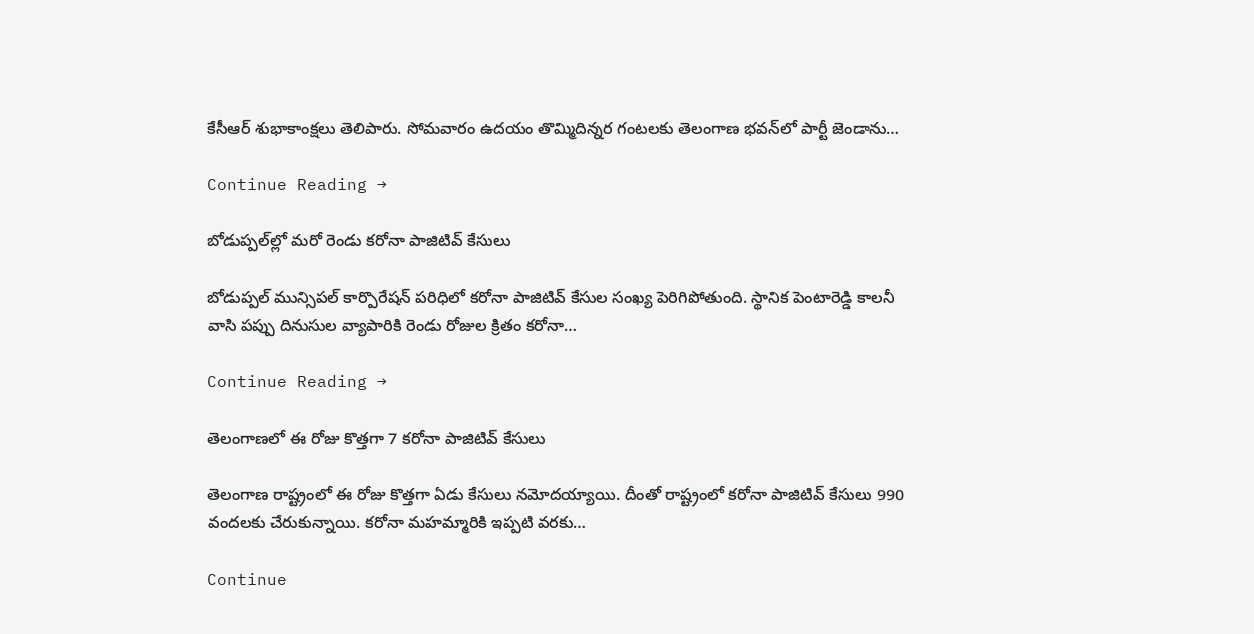కేసీఆర్‌ శుభాకాంక్షలు తెలిపారు. సోమవారం ఉదయం తొమ్మిదిన్నర గంటలకు తెలంగాణ భవన్‌లో పార్టీ జెండాను…

Continue Reading →

బోడుప్పల్‌ల్లో మరో రెండు కరోనా పాజిటివ్ కేసులు

బోడుప్పల్ మున్సిపల్ కార్పొరేషన్ పరిధిలో కరోనా పాజిటివ్ కేసుల సంఖ్య పెరిగిపోతుంది. స్థానిక పెంటారెడ్డి కాలనీ వాసి పప్పు దినుసుల వ్యాపారికి రెండు రోజుల క్రితం కరోనా…

Continue Reading →

తెలంగాణలో ఈ రోజు కొత్తగా 7 కరోనా పాజిటివ్‌ కేసులు

తెలంగాణ రాష్ట్రంలో ఈ రోజు కొత్తగా ఏడు కేసులు నమోదయ్యాయి. దీంతో రాష్ట్రంలో కరోనా పాజిటివ్‌ కేసులు 990 వందలకు చేరుకున్నాయి. కరోనా మహమ్మారికి ఇప్పటి వరకు…

Continue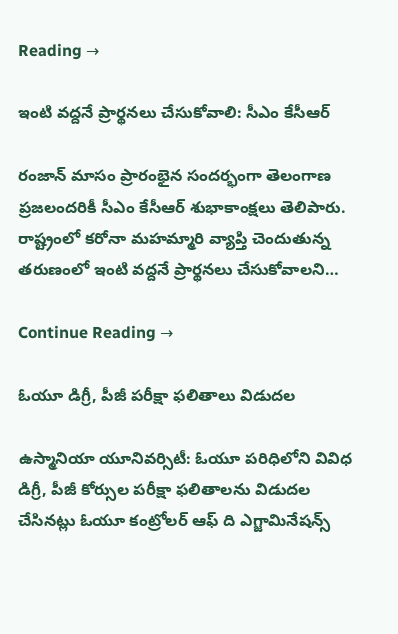Reading →

ఇంటి వద్దనే ప్రార్థనలు చేసుకోవాలి: సీఎం కేసీఆర్

రంజాన్ మాసం ప్రారంభైన సందర్భంగా తెలంగాణ ప్రజలందరికీ సీఎం కేసీఆర్ శుభాకాంక్షలు తెలిపారు. రాష్ట్రంలో కరోనా మహమ్మారి‌ వ్యాప్తి చెందుతున్న తరుణంలో ఇంటి వద్దనే ప్రార్థనలు చేసుకోవాలని…

Continue Reading →

ఓయూ డిగ్రీ, పీజీ పరీక్షా ఫలితాలు విడుదల

ఉస్మానియా యూనివర్సిటీ: ఓయూ పరిధిలోని వివిధ డిగ్రీ, పీజీ కోర్సుల పరీక్షా ఫలితాలను విడుదల చేసినట్లు ఓయూ కంట్రోలర్‌ ఆఫ్‌ ది ఎగ్జామినేషన్స్‌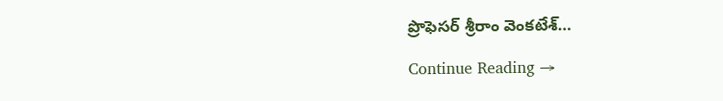ప్రొఫెసర్‌ శ్రీరాం వెంకటేశ్‌…

Continue Reading →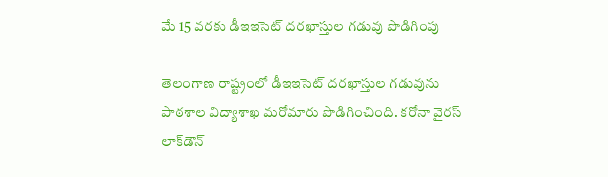మే 15 వరకు డీఇఇసెట్ దరఖాస్తుల గడువు పొడిగింపు

తెలంగాణ రాష్ట్రంలో డీఇఇసెట్ దరఖాస్తుల గడువును పాఠశాల విద్యాశాఖ మరోమారు పొడిగించింది. కరోనా వైరస్ లాక్‌డౌన్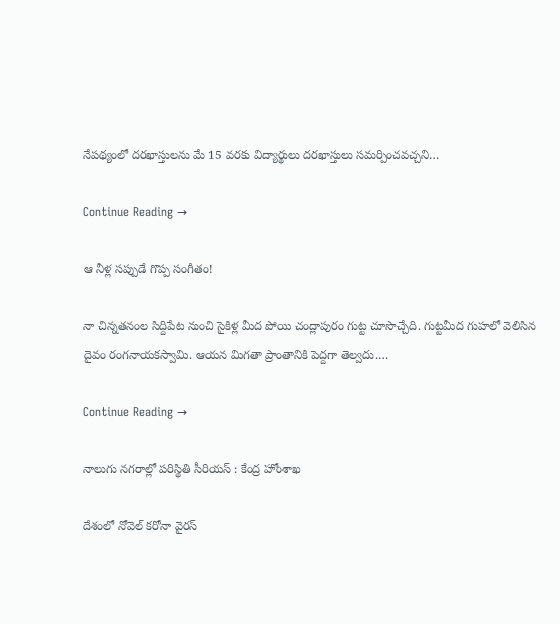నేపథ్యంలో దరఖాస్తులను మే 15 వరకు విద్యార్థులు దరఖాస్తులు సమర్పించవచ్చని…

Continue Reading →

ఆ నీళ్ల సప్పుడే గొప్ప సంగీతం!

నా చిన్నతనంల సిద్దిపేట నుంచి సైకిళ్ల మీద పోయి చంద్లాపురం గుట్ట చూసొచ్చేది. గుట్టమీద గుహలో వెలిసిన దైవం రంగనాయకస్వామి. ఆయన మిగతా ప్రాంతానికి పెద్దగా తెల్వదు.…

Continue Reading →

నాలుగు న‌గ‌రాల్లో ప‌రిస్థితి సీరియ‌స్ : కేంద్ర హోంశాఖ‌

దేశంలో నోవెల్ క‌రోనా వైర‌స్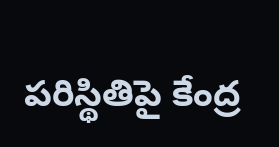ప‌రిస్థితిపై కేంద్ర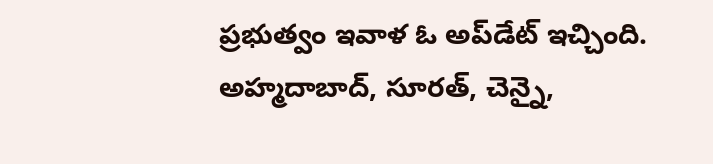ప్ర‌భుత్వం ఇవాళ ఓ అప్‌డేట్ ఇచ్చింది. అహ్మ‌దాబాద్‌, సూర‌త్‌, చెన్నై,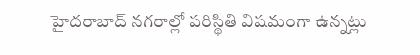హైద‌రాబాద్ న‌గ‌రాల్లో ప‌రిస్థితి విష‌మంగా ఉన్న‌ట్లు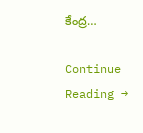కేంద్ర…

Continue Reading →